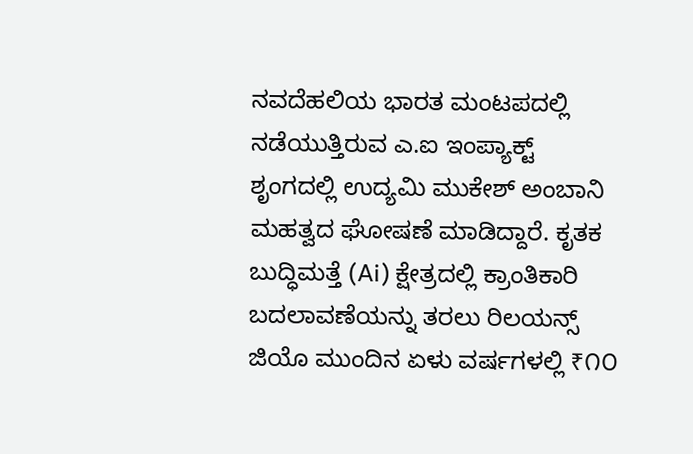ನವದೆಹಲಿಯ ಭಾರತ ಮಂಟಪದಲ್ಲಿ ನಡೆಯುತ್ತಿರುವ ಎ.ಐ ಇಂಪ್ಯಾಕ್ಟ್ ಶೃಂಗದಲ್ಲಿ ಉದ್ಯಮಿ ಮುಕೇಶ್ ಅಂಬಾನಿ ಮಹತ್ವದ ಘೋಷಣೆ ಮಾಡಿದ್ದಾರೆ. ಕೃತಕ ಬುದ್ಧಿಮತ್ತೆ (Ai) ಕ್ಷೇತ್ರದಲ್ಲಿ ಕ್ರಾಂತಿಕಾರಿ ಬದಲಾವಣೆಯನ್ನು ತರಲು ರಿಲಯನ್ಸ್ ಜಿಯೊ ಮುಂದಿನ ಏಳು ವರ್ಷಗಳಲ್ಲಿ ₹೧೦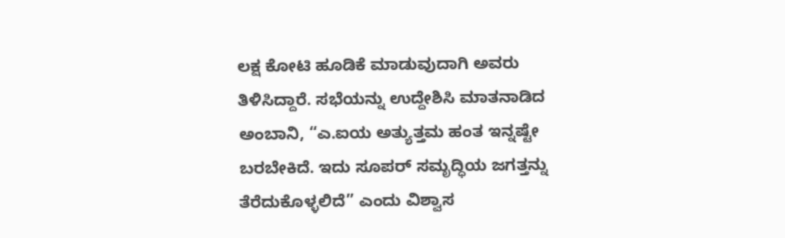ಲಕ್ಷ ಕೋಟಿ ಹೂಡಿಕೆ ಮಾಡುವುದಾಗಿ ಅವರು ತಿಳಿಸಿದ್ದಾರೆ. ಸಭೆಯನ್ನು ಉದ್ದೇಶಿಸಿ ಮಾತನಾಡಿದ ಅಂಬಾನಿ, “ಎ.ಐಯ ಅತ್ಯುತ್ತಮ ಹಂತ ಇನ್ನಷ್ಟೇ ಬರಬೇಕಿದೆ. ಇದು ಸೂಪರ್ ಸಮೃದ್ಧಿಯ ಜಗತ್ತನ್ನು ತೆರೆದುಕೊಳ್ಳಲಿದೆ” ಎಂದು ವಿಶ್ವಾಸ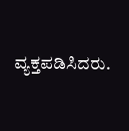ವ್ಯಕ್ತಪಡಿಸಿದರು.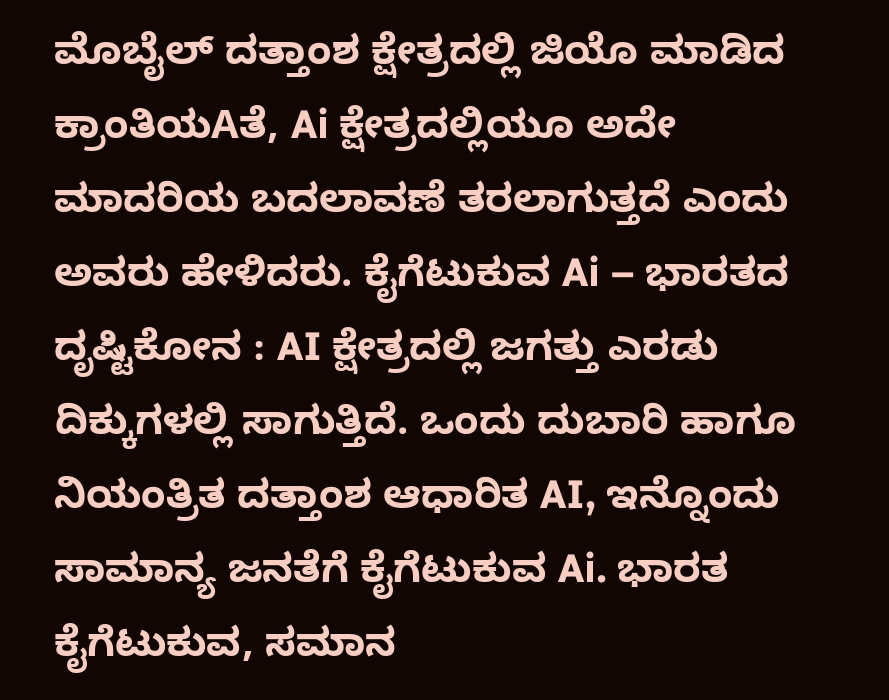ಮೊಬೈಲ್ ದತ್ತಾಂಶ ಕ್ಷೇತ್ರದಲ್ಲಿ ಜಿಯೊ ಮಾಡಿದ ಕ್ರಾಂತಿಯAತೆ, Ai ಕ್ಷೇತ್ರದಲ್ಲಿಯೂ ಅದೇ ಮಾದರಿಯ ಬದಲಾವಣೆ ತರಲಾಗುತ್ತದೆ ಎಂದು ಅವರು ಹೇಳಿದರು. ಕೈಗೆಟುಕುವ Ai – ಭಾರತದ ದೃಷ್ಟಿಕೋನ : AI ಕ್ಷೇತ್ರದಲ್ಲಿ ಜಗತ್ತು ಎರಡು ದಿಕ್ಕುಗಳಲ್ಲಿ ಸಾಗುತ್ತಿದೆ. ಒಂದು ದುಬಾರಿ ಹಾಗೂ ನಿಯಂತ್ರಿತ ದತ್ತಾಂಶ ಆಧಾರಿತ AI, ಇನ್ನೊಂದು ಸಾಮಾನ್ಯ ಜನತೆಗೆ ಕೈಗೆಟುಕುವ Ai. ಭಾರತ ಕೈಗೆಟುಕುವ, ಸಮಾನ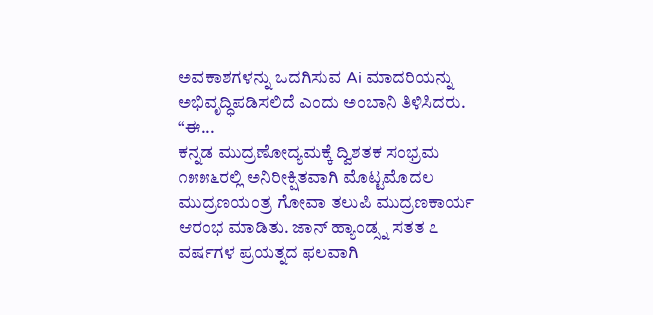ಅವಕಾಶಗಳನ್ನು ಒದಗಿಸುವ Ai ಮಾದರಿಯನ್ನು ಅಭಿವೃದ್ಧಿಪಡಿಸಲಿದೆ ಎಂದು ಅಂಬಾನಿ ತಿಳಿಸಿದರು. “ಈ...
ಕನ್ನಡ ಮುದ್ರಣೋದ್ಯಮಕ್ಕೆ ದ್ವಿಶತಕ ಸಂಭ್ರಮ
೧೫೫೬ರಲ್ಲಿ ಅನಿರೀಕ್ಷಿತವಾಗಿ ಮೊಟ್ಟಮೊದಲ ಮುದ್ರಣಯಂತ್ರ ಗೋವಾ ತಲುಪಿ ಮುದ್ರಣಕಾರ್ಯ ಆರಂಭ ಮಾಡಿತು. ಜಾನ್ ಹ್ಯಾಂಡ್ಸ್ನ ಸತತ ೭ ವರ್ಷಗಳ ಪ್ರಯತ್ನದ ಫಲವಾಗಿ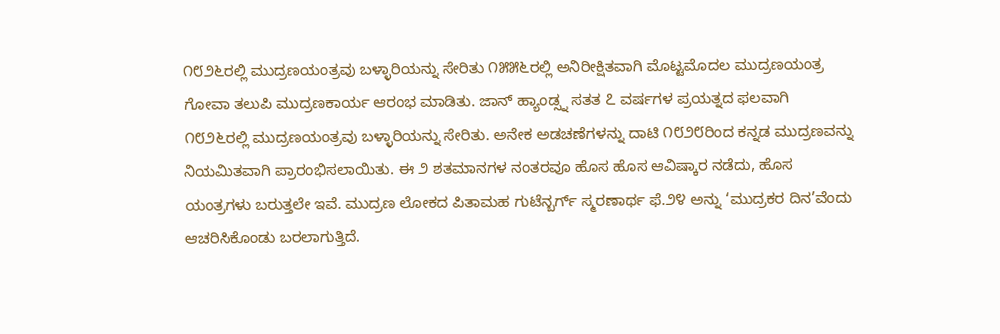೧೮೨೬ರಲ್ಲಿ ಮುದ್ರಣಯಂತ್ರವು ಬಳ್ಳಾರಿಯನ್ನು ಸೇರಿತು ೧೫೫೬ರಲ್ಲಿ ಅನಿರೀಕ್ಷಿತವಾಗಿ ಮೊಟ್ಟಮೊದಲ ಮುದ್ರಣಯಂತ್ರ ಗೋವಾ ತಲುಪಿ ಮುದ್ರಣಕಾರ್ಯ ಆರಂಭ ಮಾಡಿತು. ಜಾನ್ ಹ್ಯಾಂಡ್ಸ್ನ ಸತತ ೭ ವರ್ಷಗಳ ಪ್ರಯತ್ನದ ಫಲವಾಗಿ ೧೮೨೬ರಲ್ಲಿ ಮುದ್ರಣಯಂತ್ರವು ಬಳ್ಳಾರಿಯನ್ನು ಸೇರಿತು. ಅನೇಕ ಅಡಚಣೆಗಳನ್ನು ದಾಟಿ ೧೮೨೮ರಿಂದ ಕನ್ನಡ ಮುದ್ರಣವನ್ನು ನಿಯಮಿತವಾಗಿ ಪ್ರಾರಂಭಿಸಲಾಯಿತು. ಈ ೨ ಶತಮಾನಗಳ ನಂತರವೂ ಹೊಸ ಹೊಸ ಆವಿಷ್ಕಾರ ನಡೆದು, ಹೊಸ ಯಂತ್ರಗಳು ಬರುತ್ತಲೇ ಇವೆ. ಮುದ್ರಣ ಲೋಕದ ಪಿತಾಮಹ ಗುಟೆನ್ಬರ್ಗ್ ಸ್ಮರಣಾರ್ಥ ಫೆ.೨೪ ಅನ್ನು ‘ಮುದ್ರಕರ ದಿನ’ವೆಂದು ಆಚರಿಸಿಕೊಂಡು ಬರಲಾಗುತ್ತಿದೆ.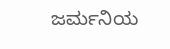ಜರ್ಮನಿಯ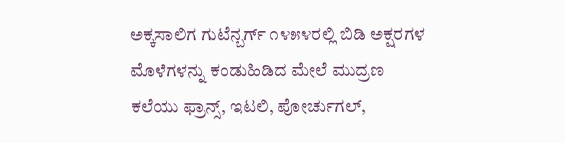ಅಕ್ಕಸಾಲಿಗ ಗುಟೆನ್ಬರ್ಗ್ ೧೪೫೪ರಲ್ಲಿ ಬಿಡಿ ಅಕ್ಷರಗಳ ಮೊಳೆಗಳನ್ನು ಕಂಡುಹಿಡಿದ ಮೇಲೆ ಮುದ್ರಣ ಕಲೆಯು ಫ್ರಾನ್ಸ್, ಇಟಲಿ, ಪೋರ್ಚುಗಲ್,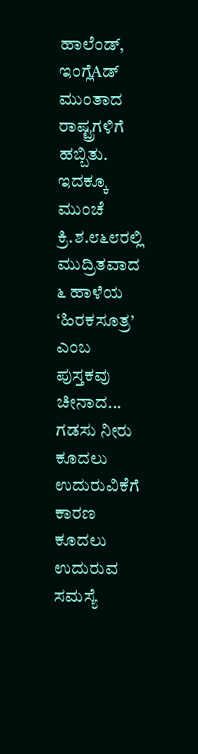ಹಾಲೆಂಡ್, ಇಂಗ್ಲೆAಡ್ ಮುಂತಾದ ರಾಷ್ಟ್ರಗಳಿಗೆ ಹಬ್ಬಿತು. ಇದಕ್ಕೂ ಮುಂಚೆ ಕ್ರಿ.ಶ.೮೬೮ರಲ್ಲಿ ಮುದ್ರಿತವಾದ ೬ ಹಾಳೆಯ ‘ಹಿರಕಸೂತ್ರ’ ಎಂಬ ಪುಸ್ತಕವು ಚೀನಾದ...
ಗಡಸು ನೀರು ಕೂದಲು ಉದುರುವಿಕೆಗೆ ಕಾರಣ
ಕೂದಲು ಉದುರುವ ಸಮಸ್ಯೆ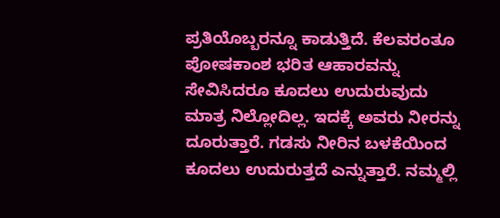ಪ್ರತಿಯೊಬ್ಬರನ್ನೂ ಕಾಡುತ್ತಿದೆ. ಕೆಲವರಂತೂ ಪೋಷಕಾಂಶ ಭರಿತ ಆಹಾರವನ್ನು ಸೇವಿಸಿದರೂ ಕೂದಲು ಉದುರುವುದು ಮಾತ್ರ ನಿಲ್ಲೋದಿಲ್ಲ. ಇದಕ್ಕೆ ಅವರು ನೀರನ್ನು ದೂರುತ್ತಾರೆ. ಗಡಸು ನೀರಿನ ಬಳಕೆಯಿಂದ ಕೂದಲು ಉದುರುತ್ತದೆ ಎನ್ನುತ್ತಾರೆ. ನಮ್ಮಲ್ಲಿ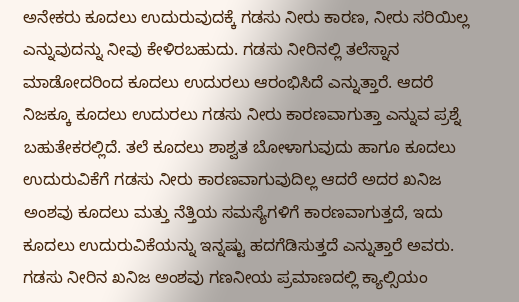ಅನೇಕರು ಕೂದಲು ಉದುರುವುದಕ್ಕೆ ಗಡಸು ನೀರು ಕಾರಣ, ನೀರು ಸರಿಯಿಲ್ಲ ಎನ್ನುವುದನ್ನು ನೀವು ಕೇಳಿರಬಹುದು. ಗಡಸು ನೀರಿನಲ್ಲಿ ತಲೆಸ್ನಾನ ಮಾಡೋದರಿಂದ ಕೂದಲು ಉದುರಲು ಆರಂಭಿಸಿದೆ ಎನ್ನುತ್ತಾರೆ. ಆದರೆ ನಿಜಕ್ಕೂ ಕೂದಲು ಉದುರಲು ಗಡಸು ನೀರು ಕಾರಣವಾಗುತ್ತಾ ಎನ್ನುವ ಪ್ರಶ್ನೆ ಬಹುತೇಕರಲ್ಲಿದೆ. ತಲೆ ಕೂದಲು ಶಾಶ್ವತ ಬೋಳಾಗುವುದು ಹಾಗೂ ಕೂದಲು ಉದುರುವಿಕೆಗೆ ಗಡಸು ನೀರು ಕಾರಣವಾಗುವುದಿಲ್ಲ ಆದರೆ ಅದರ ಖನಿಜ ಅಂಶವು ಕೂದಲು ಮತ್ತು ನೆತ್ತಿಯ ಸಮಸ್ಯೆಗಳಿಗೆ ಕಾರಣವಾಗುತ್ತದೆ, ಇದು ಕೂದಲು ಉದುರುವಿಕೆಯನ್ನು ಇನ್ನಷ್ಟು ಹದಗೆಡಿಸುತ್ತದೆ ಎನ್ನುತ್ತಾರೆ ಅವರು. ಗಡಸು ನೀರಿನ ಖನಿಜ ಅಂಶವು ಗಣನೀಯ ಪ್ರಮಾಣದಲ್ಲಿ ಕ್ಯಾಲ್ಸಿಯಂ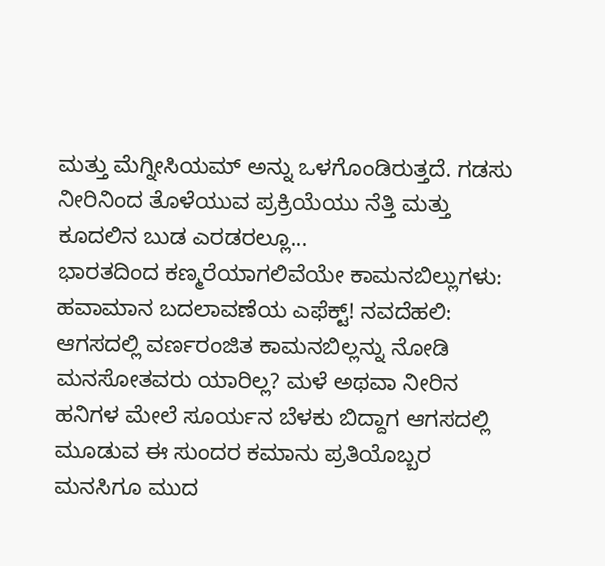ಮತ್ತು ಮೆಗ್ನೀಸಿಯಮ್ ಅನ್ನು ಒಳಗೊಂಡಿರುತ್ತದೆ. ಗಡಸು ನೀರಿನಿಂದ ತೊಳೆಯುವ ಪ್ರಕ್ರಿಯೆಯು ನೆತ್ತಿ ಮತ್ತು ಕೂದಲಿನ ಬುಡ ಎರಡರಲ್ಲೂ...
ಭಾರತದಿಂದ ಕಣ್ಮರೆಯಾಗಲಿವೆಯೇ ಕಾಮನಬಿಲ್ಲುಗಳು:
ಹವಾಮಾನ ಬದಲಾವಣೆಯ ಎಫೆಕ್ಟ್! ನವದೆಹಲಿ: ಆಗಸದಲ್ಲಿ ವರ್ಣರಂಜಿತ ಕಾಮನಬಿಲ್ಲನ್ನು ನೋಡಿ ಮನಸೋತವರು ಯಾರಿಲ್ಲ? ಮಳೆ ಅಥವಾ ನೀರಿನ ಹನಿಗಳ ಮೇಲೆ ಸೂರ್ಯನ ಬೆಳಕು ಬಿದ್ದಾಗ ಆಗಸದಲ್ಲಿ ಮೂಡುವ ಈ ಸುಂದರ ಕಮಾನು ಪ್ರತಿಯೊಬ್ಬರ ಮನಸಿಗೂ ಮುದ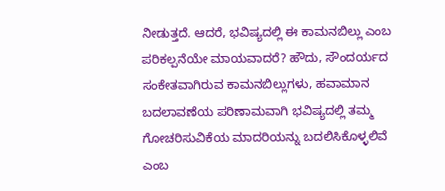ನೀಡುತ್ತದೆ. ಆದರೆ, ಭವಿಷ್ಯದಲ್ಲಿ ಈ ಕಾಮನಬಿಲ್ಲು ಎಂಬ ಪರಿಕಲ್ಪನೆಯೇ ಮಾಯವಾದರೆ? ಹೌದು, ಸೌಂದರ್ಯದ ಸಂಕೇತವಾಗಿರುವ ಕಾಮನಬಿಲ್ಲುಗಳು, ಹವಾಮಾನ ಬದಲಾವಣೆಯ ಪರಿಣಾಮವಾಗಿ ಭವಿಷ್ಯದಲ್ಲಿ ತಮ್ಮ ಗೋಚರಿಸುವಿಕೆಯ ಮಾದರಿಯನ್ನು ಬದಲಿಸಿಕೊಳ್ಳಲಿವೆ ಎಂಬ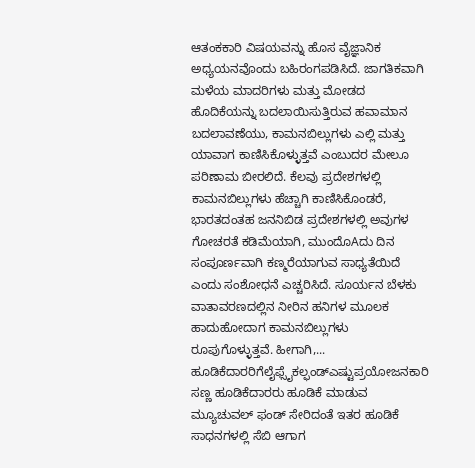ಆತಂಕಕಾರಿ ವಿಷಯವನ್ನು ಹೊಸ ವೈಜ್ಞಾನಿಕ ಅಧ್ಯಯನವೊಂದು ಬಹಿರಂಗಪಡಿಸಿದೆ. ಜಾಗತಿಕವಾಗಿ ಮಳೆಯ ಮಾದರಿಗಳು ಮತ್ತು ಮೋಡದ ಹೊದಿಕೆಯನ್ನು ಬದಲಾಯಿಸುತ್ತಿರುವ ಹವಾಮಾನ ಬದಲಾವಣೆಯು, ಕಾಮನಬಿಲ್ಲುಗಳು ಎಲ್ಲಿ ಮತ್ತು ಯಾವಾಗ ಕಾಣಿಸಿಕೊಳ್ಳುತ್ತವೆ ಎಂಬುದರ ಮೇಲೂ ಪರಿಣಾಮ ಬೀರಲಿದೆ. ಕೆಲವು ಪ್ರದೇಶಗಳಲ್ಲಿ ಕಾಮನಬಿಲ್ಲುಗಳು ಹೆಚ್ಚಾಗಿ ಕಾಣಿಸಿಕೊಂಡರೆ, ಭಾರತದಂತಹ ಜನನಿಬಿಡ ಪ್ರದೇಶಗಳಲ್ಲಿ ಅವುಗಳ ಗೋಚರತೆ ಕಡಿಮೆಯಾಗಿ, ಮುಂದೊAದು ದಿನ ಸಂಪೂರ್ಣವಾಗಿ ಕಣ್ಮರೆಯಾಗುವ ಸಾಧ್ಯತೆಯಿದೆ ಎಂದು ಸಂಶೋಧನೆ ಎಚ್ಚರಿಸಿದೆ. ಸೂರ್ಯನ ಬೆಳಕು ವಾತಾವರಣದಲ್ಲಿನ ನೀರಿನ ಹನಿಗಳ ಮೂಲಕ ಹಾದುಹೋದಾಗ ಕಾಮನಬಿಲ್ಲುಗಳು ರೂಪುಗೊಳ್ಳುತ್ತವೆ. ಹೀಗಾಗಿ,...
ಹೂಡಿಕೆದಾರರಿಗೆಲೈಫ್ಸೈಕಲ್ಫಂಡ್ಎಷ್ಟುಪ್ರಯೋಜನಕಾರಿ
ಸಣ್ಣ ಹೂಡಿಕೆದಾರರು ಹೂಡಿಕೆ ಮಾಡುವ ಮ್ಯೂಚುವಲ್ ಫಂಡ್ ಸೇರಿದಂತೆ ಇತರ ಹೂಡಿಕೆ ಸಾಧನಗಳಲ್ಲಿ ಸೆಬಿ ಆಗಾಗ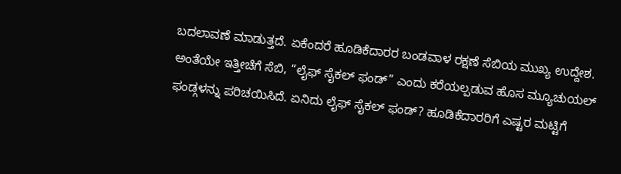ಬದಲಾವಣೆ ಮಾಡುತ್ತದೆ. ಏಕೆಂದರೆ ಹೂಡಿಕೆದಾರರ ಬಂಡವಾಳ ರಕ್ಷಣೆ ಸೆಬಿಯ ಮುಖ್ಯ ಉದ್ದೇಶ. ಅಂತೆಯೇ ಇತ್ತೀಚೆಗೆ ಸೆಬಿ, “ಲೈಫ್ ಸೈಕಲ್ ಫಂಡ್” ಎಂದು ಕರೆಯಲ್ಪಡುವ ಹೊಸ ಮ್ಯೂಚುಯಲ್ ಫಂಡ್ಗಳನ್ನು ಪರಿಚಯಿಸಿದೆ. ಏನಿದು ಲೈಫ್ ಸೈಕಲ್ ಫಂಡ್? ಹೂಡಿಕೆದಾರರಿಗೆ ಎಷ್ಟರ ಮಟ್ಟಿಗೆ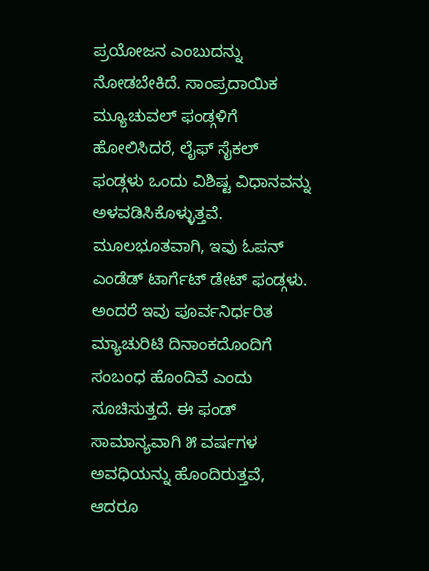ಪ್ರಯೋಜನ ಎಂಬುದನ್ನು ನೋಡಬೇಕಿದೆ. ಸಾಂಪ್ರದಾಯಿಕ ಮ್ಯೂಚುವಲ್ ಫಂಡ್ಗಳಿಗೆ ಹೋಲಿಸಿದರೆ, ಲೈಫ್ ಸೈಕಲ್ ಫಂಡ್ಗಳು ಒಂದು ವಿಶಿಷ್ಟ ವಿಧಾನವನ್ನು ಅಳವಡಿಸಿಕೊಳ್ಳುತ್ತವೆ. ಮೂಲಭೂತವಾಗಿ, ಇವು ಓಪನ್ ಎಂಡೆಡ್ ಟಾರ್ಗೆಟ್ ಡೇಟ್ ಫಂಡ್ಗಳು. ಅಂದರೆ ಇವು ಪೂರ್ವನಿರ್ಧರಿತ ಮ್ಯಾಚುರಿಟಿ ದಿನಾಂಕದೊಂದಿಗೆ ಸಂಬಂಧ ಹೊಂದಿವೆ ಎಂದು ಸೂಚಿಸುತ್ತದೆ. ಈ ಫಂಡ್ ಸಾಮಾನ್ಯವಾಗಿ ೫ ವರ್ಷಗಳ ಅವಧಿಯನ್ನು ಹೊಂದಿರುತ್ತವೆ, ಆದರೂ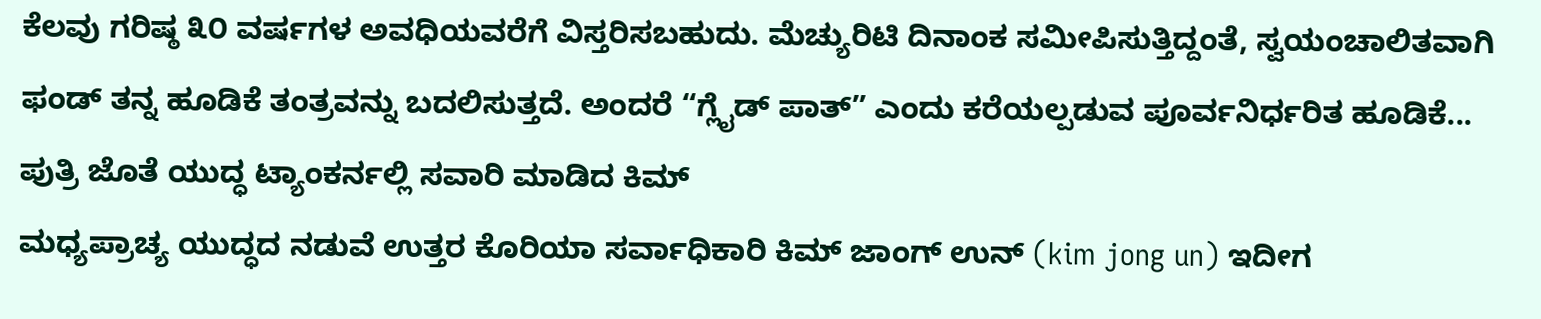ಕೆಲವು ಗರಿಷ್ಠ ೩೦ ವರ್ಷಗಳ ಅವಧಿಯವರೆಗೆ ವಿಸ್ತರಿಸಬಹುದು. ಮೆಚ್ಯುರಿಟಿ ದಿನಾಂಕ ಸಮೀಪಿಸುತ್ತಿದ್ದಂತೆ, ಸ್ವಯಂಚಾಲಿತವಾಗಿ ಫಂಡ್ ತನ್ನ ಹೂಡಿಕೆ ತಂತ್ರವನ್ನು ಬದಲಿಸುತ್ತದೆ. ಅಂದರೆ “ಗ್ಲೈಡ್ ಪಾತ್” ಎಂದು ಕರೆಯಲ್ಪಡುವ ಪೂರ್ವನಿರ್ಧರಿತ ಹೂಡಿಕೆ...
ಪುತ್ರಿ ಜೊತೆ ಯುದ್ಧ ಟ್ಯಾಂಕರ್ನಲ್ಲಿ ಸವಾರಿ ಮಾಡಿದ ಕಿಮ್
ಮಧ್ಯಪ್ರಾಚ್ಯ ಯುದ್ಧದ ನಡುವೆ ಉತ್ತರ ಕೊರಿಯಾ ಸರ್ವಾಧಿಕಾರಿ ಕಿಮ್ ಜಾಂಗ್ ಉನ್ (kim jong un) ಇದೀಗ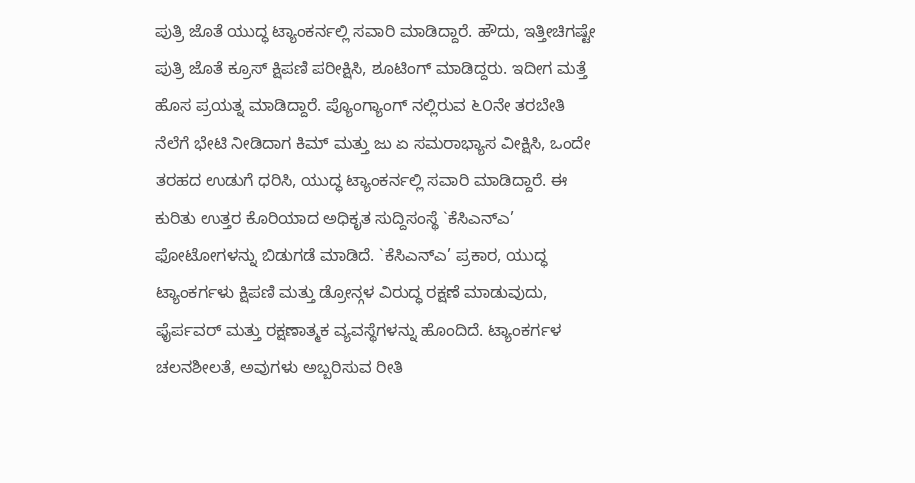ಪುತ್ರಿ ಜೊತೆ ಯುದ್ಧ ಟ್ಯಾಂಕರ್ನಲ್ಲಿ ಸವಾರಿ ಮಾಡಿದ್ದಾರೆ. ಹೌದು, ಇತ್ತೀಚಿಗಷ್ಟೇ ಪುತ್ರಿ ಜೊತೆ ಕ್ರೂಸ್ ಕ್ಷಿಪಣಿ ಪರೀಕ್ಷಿಸಿ, ಶೂಟಿಂಗ್ ಮಾಡಿದ್ದರು. ಇದೀಗ ಮತ್ತೆ ಹೊಸ ಪ್ರಯತ್ನ ಮಾಡಿದ್ದಾರೆ. ಪ್ಯೊಂಗ್ಯಾಂಗ್ ನಲ್ಲಿರುವ ೬೦ನೇ ತರಬೇತಿ ನೆಲೆಗೆ ಭೇಟಿ ನೀಡಿದಾಗ ಕಿಮ್ ಮತ್ತು ಜು ಏ ಸಮರಾಭ್ಯಾಸ ವೀಕ್ಷಿಸಿ, ಒಂದೇ ತರಹದ ಉಡುಗೆ ಧರಿಸಿ, ಯುದ್ಧ ಟ್ಯಾಂಕರ್ನಲ್ಲಿ ಸವಾರಿ ಮಾಡಿದ್ದಾರೆ. ಈ ಕುರಿತು ಉತ್ತರ ಕೊರಿಯಾದ ಅಧಿಕೃತ ಸುದ್ದಿಸಂಸ್ಥೆ `ಕೆಸಿಎನ್ಎ’ ಫೋಟೋಗಳನ್ನು ಬಿಡುಗಡೆ ಮಾಡಿದೆ. `ಕೆಸಿಎನ್ಎ’ ಪ್ರಕಾರ, ಯುದ್ಧ ಟ್ಯಾಂಕರ್ಗಳು ಕ್ಷಿಪಣಿ ಮತ್ತು ಡ್ರೋನ್ಗಳ ವಿರುದ್ಧ ರಕ್ಷಣೆ ಮಾಡುವುದು, ಫೈರ್ಪವರ್ ಮತ್ತು ರಕ್ಷಣಾತ್ಮಕ ವ್ಯವಸ್ಥೆಗಳನ್ನು ಹೊಂದಿದೆ. ಟ್ಯಾಂಕರ್ಗಳ ಚಲನಶೀಲತೆ, ಅವುಗಳು ಅಬ್ಬರಿಸುವ ರೀತಿ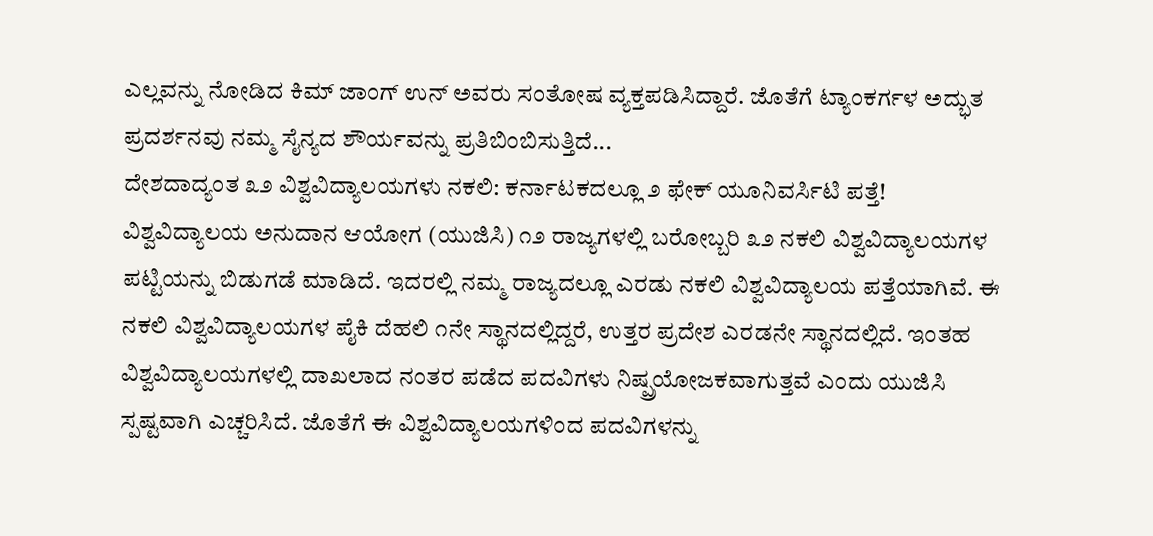ಎಲ್ಲವನ್ನು ನೋಡಿದ ಕಿಮ್ ಜಾಂಗ್ ಉನ್ ಅವರು ಸಂತೋಷ ವ್ಯಕ್ತಪಡಿಸಿದ್ದಾರೆ. ಜೊತೆಗೆ ಟ್ಯಾಂಕರ್ಗಳ ಅದ್ಭುತ ಪ್ರದರ್ಶನವು ನಮ್ಮ ಸೈನ್ಯದ ಶೌರ್ಯವನ್ನು ಪ್ರತಿಬಿಂಬಿಸುತ್ತಿದೆ...
ದೇಶದಾದ್ಯಂತ ೩೨ ವಿಶ್ವವಿದ್ಯಾಲಯಗಳು ನಕಲಿ: ಕರ್ನಾಟಕದಲ್ಲೂ ೨ ಫೇಕ್ ಯೂನಿವರ್ಸಿಟಿ ಪತ್ತೆ!
ವಿಶ್ವವಿದ್ಯಾಲಯ ಅನುದಾನ ಆಯೋಗ (ಯುಜಿಸಿ) ೧೨ ರಾಜ್ಯಗಳಲ್ಲಿ ಬರೋಬ್ಬರಿ ೩೨ ನಕಲಿ ವಿಶ್ವವಿದ್ಯಾಲಯಗಳ ಪಟ್ಟಿಯನ್ನು ಬಿಡುಗಡೆ ಮಾಡಿದೆ. ಇದರಲ್ಲಿ ನಮ್ಮ ರಾಜ್ಯದಲ್ಲೂ ಎರಡು ನಕಲಿ ವಿಶ್ವವಿದ್ಯಾಲಯ ಪತ್ತೆಯಾಗಿವೆ. ಈ ನಕಲಿ ವಿಶ್ವವಿದ್ಯಾಲಯಗಳ ಪೈಕಿ ದೆಹಲಿ ೧ನೇ ಸ್ಥಾನದಲ್ಲಿದ್ದರೆ, ಉತ್ತರ ಪ್ರದೇಶ ಎರಡನೇ ಸ್ಥಾನದಲ್ಲಿದೆ. ಇಂತಹ ವಿಶ್ವವಿದ್ಯಾಲಯಗಳಲ್ಲಿ ದಾಖಲಾದ ನಂತರ ಪಡೆದ ಪದವಿಗಳು ನಿಷ್ಪ್ರಯೋಜಕವಾಗುತ್ತವೆ ಎಂದು ಯುಜಿಸಿ ಸ್ಪಷ್ಟವಾಗಿ ಎಚ್ಚರಿಸಿದೆ. ಜೊತೆಗೆ ಈ ವಿಶ್ವವಿದ್ಯಾಲಯಗಳಿಂದ ಪದವಿಗಳನ್ನು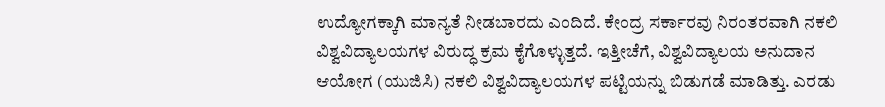ಉದ್ಯೋಗಕ್ಕಾಗಿ ಮಾನ್ಯತೆ ನೀಡಬಾರದು ಎಂದಿದೆ. ಕೇಂದ್ರ ಸರ್ಕಾರವು ನಿರಂತರವಾಗಿ ನಕಲಿ ವಿಶ್ವವಿದ್ಯಾಲಯಗಳ ವಿರುದ್ಧ ಕ್ರಮ ಕೈಗೊಳ್ಳುತ್ತದೆ. ಇತ್ತೀಚೆಗೆ, ವಿಶ್ವವಿದ್ಯಾಲಯ ಅನುದಾನ ಆಯೋಗ (ಯುಜಿಸಿ) ನಕಲಿ ವಿಶ್ವವಿದ್ಯಾಲಯಗಳ ಪಟ್ಟಿಯನ್ನು ಬಿಡುಗಡೆ ಮಾಡಿತ್ತು. ಎರಡು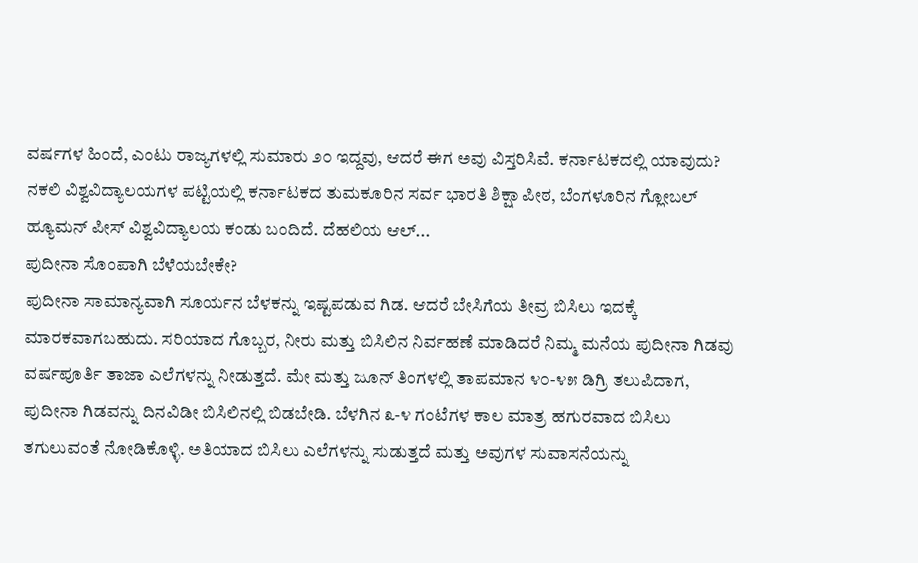ವರ್ಷಗಳ ಹಿಂದೆ, ಎಂಟು ರಾಜ್ಯಗಳಲ್ಲಿ ಸುಮಾರು ೨೦ ಇದ್ದವು, ಆದರೆ ಈಗ ಅವು ವಿಸ್ತರಿಸಿವೆ. ಕರ್ನಾಟಕದಲ್ಲಿ ಯಾವುದು? ನಕಲಿ ವಿಶ್ವವಿದ್ಯಾಲಯಗಳ ಪಟ್ಟಿಯಲ್ಲಿ ಕರ್ನಾಟಕದ ತುಮಕೂರಿನ ಸರ್ವ ಭಾರತಿ ಶಿಕ್ಷಾ ಪೀಠ, ಬೆಂಗಳೂರಿನ ಗ್ಲೋಬಲ್ ಹ್ಯೂಮನ್ ಪೀಸ್ ವಿಶ್ವವಿದ್ಯಾಲಯ ಕಂಡು ಬಂದಿದೆ. ದೆಹಲಿಯ ಆಲ್...
ಪುದೀನಾ ಸೊಂಪಾಗಿ ಬೆಳೆಯಬೇಕೇ?
ಪುದೀನಾ ಸಾಮಾನ್ಯವಾಗಿ ಸೂರ್ಯನ ಬೆಳಕನ್ನು ಇಷ್ಟಪಡುವ ಗಿಡ. ಆದರೆ ಬೇಸಿಗೆಯ ತೀವ್ರ ಬಿಸಿಲು ಇದಕ್ಕೆ ಮಾರಕವಾಗಬಹುದು. ಸರಿಯಾದ ಗೊಬ್ಬರ, ನೀರು ಮತ್ತು ಬಿಸಿಲಿನ ನಿರ್ವಹಣೆ ಮಾಡಿದರೆ ನಿಮ್ಮ ಮನೆಯ ಪುದೀನಾ ಗಿಡವು ವರ್ಷಪೂರ್ತಿ ತಾಜಾ ಎಲೆಗಳನ್ನು ನೀಡುತ್ತದೆ. ಮೇ ಮತ್ತು ಜೂನ್ ತಿಂಗಳಲ್ಲಿ ತಾಪಮಾನ ೪೦-೪೫ ಡಿಗ್ರಿ ತಲುಪಿದಾಗ, ಪುದೀನಾ ಗಿಡವನ್ನು ದಿನವಿಡೀ ಬಿಸಿಲಿನಲ್ಲಿ ಬಿಡಬೇಡಿ. ಬೆಳಗಿನ ೩-೪ ಗಂಟೆಗಳ ಕಾಲ ಮಾತ್ರ ಹಗುರವಾದ ಬಿಸಿಲು ತಗುಲುವಂತೆ ನೋಡಿಕೊಳ್ಳಿ. ಅತಿಯಾದ ಬಿಸಿಲು ಎಲೆಗಳನ್ನು ಸುಡುತ್ತದೆ ಮತ್ತು ಅವುಗಳ ಸುವಾಸನೆಯನ್ನು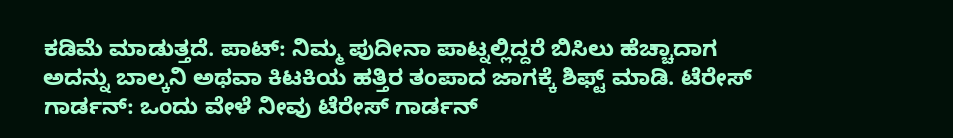ಕಡಿಮೆ ಮಾಡುತ್ತದೆ. ಪಾಟ್: ನಿಮ್ಮ ಪುದೀನಾ ಪಾಟ್ನಲ್ಲಿದ್ದರೆ ಬಿಸಿಲು ಹೆಚ್ಚಾದಾಗ ಅದನ್ನು ಬಾಲ್ಕನಿ ಅಥವಾ ಕಿಟಕಿಯ ಹತ್ತಿರ ತಂಪಾದ ಜಾಗಕ್ಕೆ ಶಿಫ್ಟ್ ಮಾಡಿ. ಟೆರೇಸ್ ಗಾರ್ಡನ್: ಒಂದು ವೇಳೆ ನೀವು ಟೆರೇಸ್ ಗಾರ್ಡನ್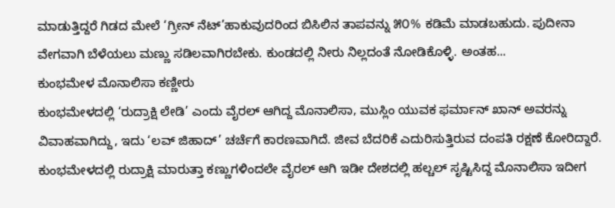ಮಾಡುತ್ತಿದ್ದರೆ ಗಿಡದ ಮೇಲೆ ‘ಗ್ರೀನ್ ನೆಟ್’ಹಾಕುವುದರಿಂದ ಬಿಸಿಲಿನ ತಾಪವನ್ನು ೫೦% ಕಡಿಮೆ ಮಾಡಬಹುದು. ಪುದೀನಾ ವೇಗವಾಗಿ ಬೆಳೆಯಲು ಮಣ್ಣು ಸಡಿಲವಾಗಿರಬೇಕು. ಕುಂಡದಲ್ಲಿ ನೀರು ನಿಲ್ಲದಂತೆ ನೋಡಿಕೊಳ್ಳಿ. ಅಂತಹ...
ಕುಂಭಮೇಳ ಮೊನಾಲಿಸಾ ಕಣ್ಣೀರು
ಕುಂಭಮೇಳದಲ್ಲಿ ‘ರುದ್ರಾಕ್ಷಿ ಲೇಡಿ’ ಎಂದು ವೈರಲ್ ಆಗಿದ್ದ ಮೊನಾಲಿಸಾ, ಮುಸ್ಲಿಂ ಯುವಕ ಫರ್ಮಾನ್ ಖಾನ್ ಅವರನ್ನು ವಿವಾಹವಾಗಿದ್ದು, ಇದು ‘ಲವ್ ಜಿಹಾದ್’ ಚರ್ಚೆಗೆ ಕಾರಣವಾಗಿದೆ. ಜೀವ ಬೆದರಿಕೆ ಎದುರಿಸುತ್ತಿರುವ ದಂಪತಿ ರಕ್ಷಣೆ ಕೋರಿದ್ದಾರೆ. ಕುಂಭಮೇಳದಲ್ಲಿ ರುದ್ರಾಕ್ಷಿ ಮಾರುತ್ತಾ ಕಣ್ಣುಗಳಿಂದಲೇ ವೈರಲ್ ಆಗಿ ಇಡೀ ದೇಶದಲ್ಲಿ ಹಲ್ಚಲ್ ಸೃಷ್ಟಿಸಿದ್ದ ಮೊನಾಲಿಸಾ ಇದೀಗ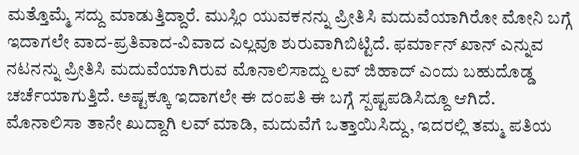ಮತ್ತೊಮ್ಮೆ ಸದ್ದು ಮಾಡುತ್ತಿದ್ದಾರೆ. ಮುಸ್ಲಿಂ ಯುವಕನನ್ನು ಪ್ರೀತಿಸಿ ಮದುವೆಯಾಗಿರೋ ಮೋನಿ ಬಗ್ಗೆ ಇದಾಗಲೇ ವಾದ-ಪ್ರತಿವಾದ-ವಿವಾದ ಎಲ್ಲವೂ ಶುರುವಾಗಿಬಿಟ್ಟಿದೆ. ಫರ್ಮಾನ್ ಖಾನ್ ಎನ್ನುವ ನಟನನ್ನು ಪ್ರೀತಿಸಿ ಮದುವೆಯಾಗಿರುವ ಮೊನಾಲಿಸಾದ್ದು ಲವ್ ಜಿಹಾದ್ ಎಂದು ಬಹುದೊಡ್ಡ ಚರ್ಚೆಯಾಗುತ್ತಿದೆ. ಅಷ್ಟಕ್ಕೂ ಇದಾಗಲೇ ಈ ದಂಪತಿ ಈ ಬಗ್ಗೆ ಸ್ಪಷ್ಟಪಡಿಸಿದ್ದೂ ಆಗಿದೆ. ಮೊನಾಲಿಸಾ ತಾನೇ ಖುದ್ದಾಗಿ ಲವ್ ಮಾಡಿ, ಮದುವೆಗೆ ಒತ್ತಾಯಿಸಿದ್ದು, ಇದರಲ್ಲಿ ತಮ್ಮ ಪತಿಯ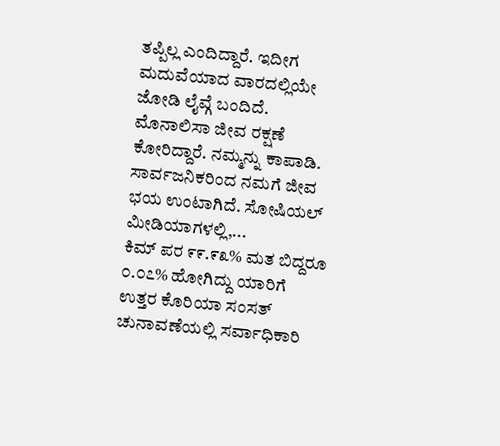ತಪ್ಪಿಲ್ಲ ಎಂದಿದ್ದಾರೆ. ಇದೀಗ ಮದುವೆಯಾದ ವಾರದಲ್ಲಿಯೇ ಜೋಡಿ ಲೈವ್ಗೆ ಬಂದಿದೆ. ಮೊನಾಲಿಸಾ ಜೀವ ರಕ್ಷಣೆ ಕೋರಿದ್ದಾರೆ. ನಮ್ಮನ್ನು ಕಾಪಾಡಿ. ಸಾರ್ವಜನಿಕರಿಂದ ನಮಗೆ ಜೀವ ಭಯ ಉಂಟಾಗಿದೆ. ಸೋಷಿಯಲ್ ಮೀಡಿಯಾಗಳಲ್ಲಿ,...
ಕಿಮ್ ಪರ ೯೯.೯೩% ಮತ ಬಿದ್ದರೂ ೦.೦೭% ಹೋಗಿದ್ದು ಯಾರಿಗೆ
ಉತ್ತರ ಕೊರಿಯಾ ಸಂಸತ್ ಚುನಾವಣೆಯಲ್ಲಿ ಸರ್ವಾಧಿಕಾರಿ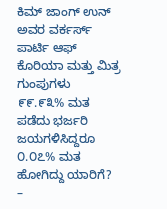ಕಿಮ್ ಜಾಂಗ್ ಉನ್ ಅವರ ವರ್ಕರ್ಸ್ ಪಾರ್ಟಿ ಆಫ್ ಕೊರಿಯಾ ಮತ್ತು ಮಿತ್ರ ಗುಂಪುಗಳು ೯೯.೯೩% ಮತ ಪಡೆದು ಭರ್ಜರಿ ಜಯಗಳಿಸಿದ್ದರೂ ೦.೦೭% ಮತ ಹೋಗಿದ್ದು ಯಾರಿಗೆ? –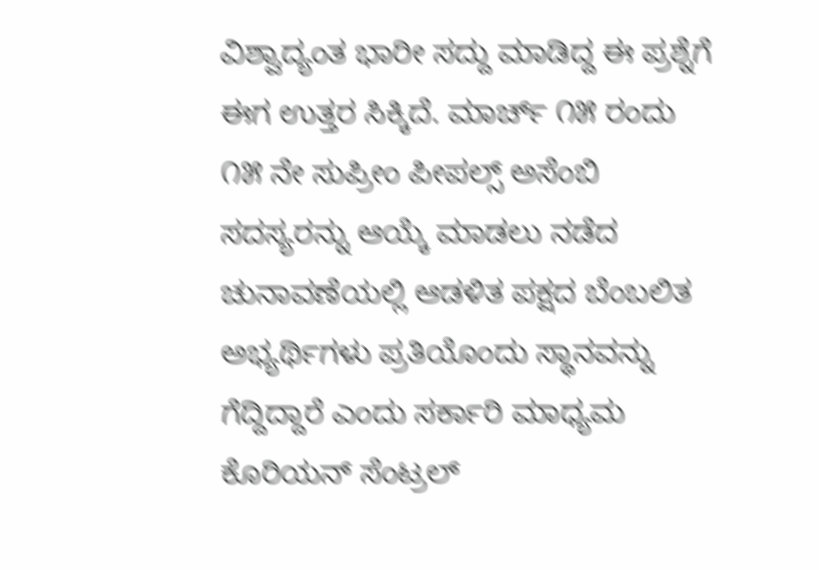ವಿಶ್ವಾದ್ಯಂತ ಭಾರೀ ಸದ್ದು ಮಾಡಿದ್ದ ಈ ಪ್ರಶ್ನೆಗೆ ಈಗ ಉತ್ತರ ಸಿಕ್ಕಿದೆ. ಮಾರ್ಚ್ ೧೫ ರಂದು ೧೫ ನೇ ಸುಪ್ರೀಂ ಪೀಪಲ್ಸ್ ಅಸೆಂಬಿ ಸದಸ್ಯರನ್ನು ಆಯ್ಕೆ ಮಾಡಲು ನಡೆದ ಚುನಾವಣೆಯಲ್ಲಿ ಆಡಳಿತ ಪಕ್ಷದ ಬೆಂಬಲಿತ ಅಭ್ಯರ್ಥಿಗಳು ಪ್ರತಿಯೊಂದು ಸ್ಥಾನವನ್ನು ಗೆದ್ದಿದ್ದಾರೆ ಎಂದು ಸರ್ಕಾರಿ ಮಾಧ್ಯಮ ಕೊರಿಯನ್ ಸೆಂಟ್ರಲ್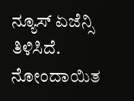ನ್ಯೂಸ್ ಏಜೆನ್ಸಿ ತಿಳಿಸಿದೆ. ನೋಂದಾಯಿತ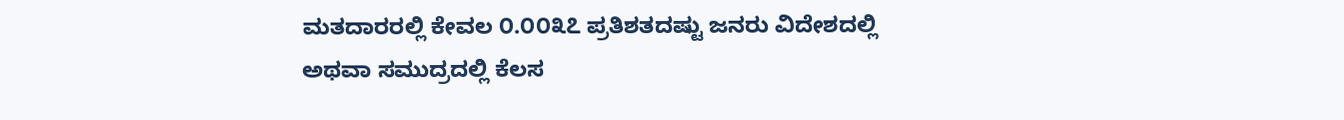ಮತದಾರರಲ್ಲಿ ಕೇವಲ ೦.೦೦೩೭ ಪ್ರತಿಶತದಷ್ಟು ಜನರು ವಿದೇಶದಲ್ಲಿ ಅಥವಾ ಸಮುದ್ರದಲ್ಲಿ ಕೆಲಸ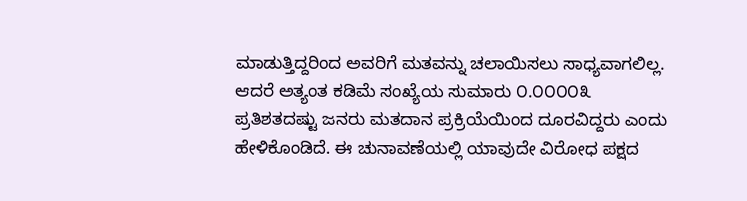ಮಾಡುತ್ತಿದ್ದರಿಂದ ಅವರಿಗೆ ಮತವನ್ನು ಚಲಾಯಿಸಲು ಸಾಧ್ಯವಾಗಲಿಲ್ಲ. ಆದರೆ ಅತ್ಯಂತ ಕಡಿಮೆ ಸಂಖ್ಯೆಯ ಸುಮಾರು ೦.೦೦೦೦೩ ಪ್ರತಿಶತದಷ್ಟು ಜನರು ಮತದಾನ ಪ್ರಕ್ರಿಯೆಯಿಂದ ದೂರವಿದ್ದರು ಎಂದು ಹೇಳಿಕೊಂಡಿದೆ. ಈ ಚುನಾವಣೆಯಲ್ಲಿ ಯಾವುದೇ ವಿರೋಧ ಪಕ್ಷದ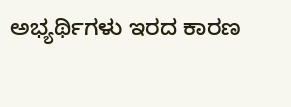ಅಭ್ಯರ್ಥಿಗಳು ಇರದ ಕಾರಣ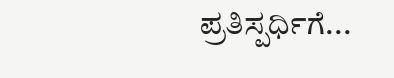ಪ್ರತಿಸ್ಪರ್ಧಿಗೆ...